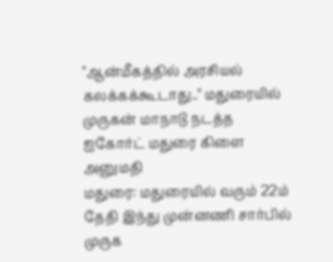"ஆன்மீகத்தில் அரசியல் கலக்கக்கூடாது.." மதுரையில் முருகன் மாநாடு நடத்த ஐகோர்ட் மதுரை கிளை அனுமதி
மதுரை: மதுரையில் வரும் 22ம் தேதி இந்து முன்னணி சார்பில் முருக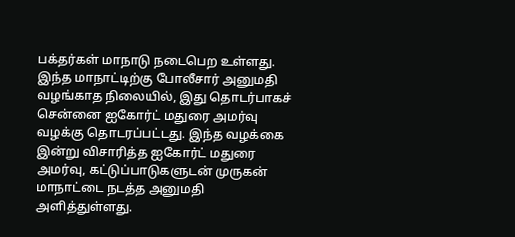பக்தர்கள் மாநாடு நடைபெற உள்ளது. இந்த மாநாட்டிற்கு போலீசார் அனுமதி வழங்காத நிலையில், இது தொடர்பாகச் சென்னை ஐகோர்ட் மதுரை அமர்வு வழக்கு தொடரப்பட்டது. இந்த வழக்கை இன்று விசாரித்த ஐகோர்ட் மதுரை அமர்வு, கட்டுப்பாடுகளுடன் முருகன் மாநாட்டை நடத்த அனுமதி அளித்துள்ளது.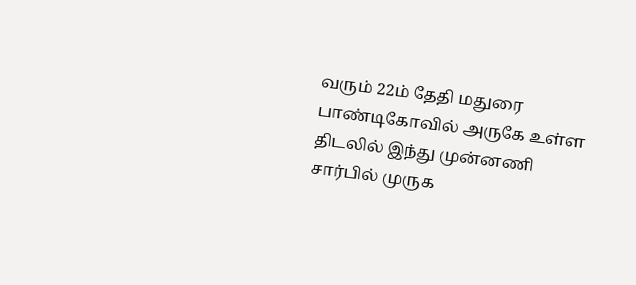வரும் 22ம் தேதி மதுரை பாண்டிகோவில் அருகே உள்ள திடலில் இந்து முன்னணி சார்பில் முருக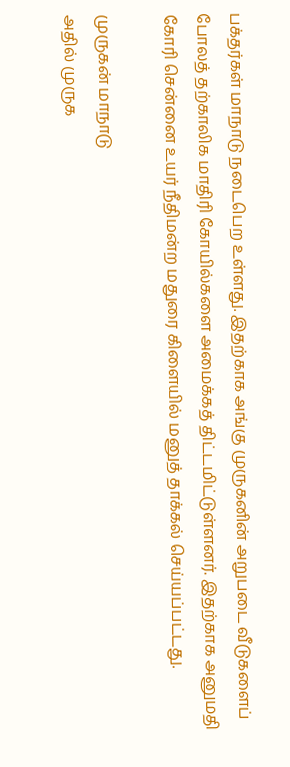பக்தர்கள் மாநாடு நடைபெற உள்ளது. இதற்காக அங்கு முருகனின் அறுபடை வீடுகளைப் போலத் தற்காலிக மாதிரி கோயில்களை அமைக்கத் திட்டமிட்டுள்ளனர். இதற்காக அனுமதி கோரி சென்னை உயர் நீதிமன்ற மதுரை கிளையில் மனுத் தாக்கல் செய்யப்பட்டது.

முருகன் மாநாடு
அதில் முருக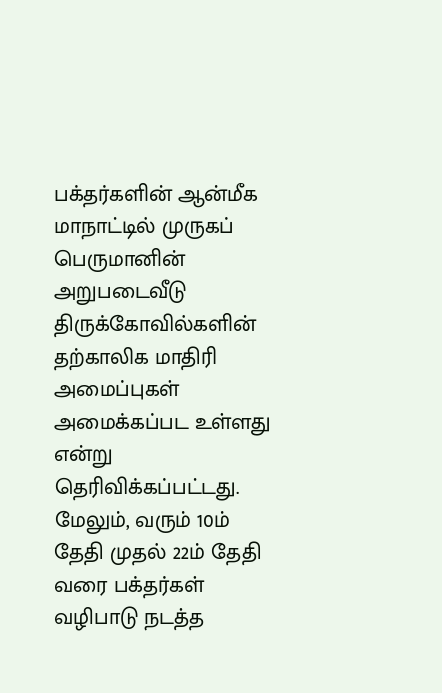பக்தர்களின் ஆன்மீக மாநாட்டில் முருகப் பெருமானின் அறுபடைவீடு திருக்கோவில்களின் தற்காலிக மாதிரி அமைப்புகள் அமைக்கப்பட உள்ளது என்று தெரிவிக்கப்பட்டது. மேலும், வரும் 10ம் தேதி முதல் 22ம் தேதி வரை பக்தர்கள் வழிபாடு நடத்த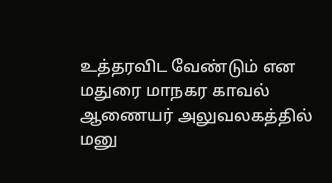உத்தரவிட வேண்டும் என மதுரை மாநகர காவல் ஆணையர் அலுவலகத்தில் மனு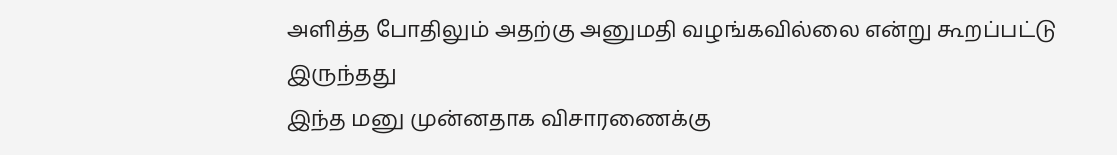அளித்த போதிலும் அதற்கு அனுமதி வழங்கவில்லை என்று கூறப்பட்டு இருந்தது
இந்த மனு முன்னதாக விசாரணைக்கு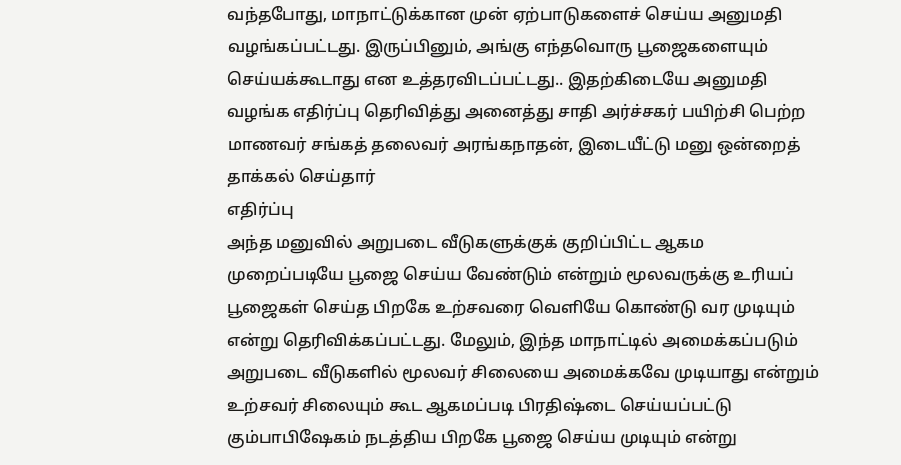வந்தபோது, மாநாட்டுக்கான முன் ஏற்பாடுகளைச் செய்ய அனுமதி வழங்கப்பட்டது. இருப்பினும், அங்கு எந்தவொரு பூஜைகளையும் செய்யக்கூடாது என உத்தரவிடப்பட்டது.. இதற்கிடையே அனுமதி வழங்க எதிர்ப்பு தெரிவித்து அனைத்து சாதி அர்ச்சகர் பயிற்சி பெற்ற மாணவர் சங்கத் தலைவர் அரங்கநாதன், இடையீட்டு மனு ஒன்றைத் தாக்கல் செய்தார்
எதிர்ப்பு
அந்த மனுவில் அறுபடை வீடுகளுக்குக் குறிப்பிட்ட ஆகம முறைப்படியே பூஜை செய்ய வேண்டும் என்றும் மூலவருக்கு உரியப் பூஜைகள் செய்த பிறகே உற்சவரை வெளியே கொண்டு வர முடியும் என்று தெரிவிக்கப்பட்டது. மேலும், இந்த மாநாட்டில் அமைக்கப்படும் அறுபடை வீடுகளில் மூலவர் சிலையை அமைக்கவே முடியாது என்றும் உற்சவர் சிலையும் கூட ஆகமப்படி பிரதிஷ்டை செய்யப்பட்டு கும்பாபிஷேகம் நடத்திய பிறகே பூஜை செய்ய முடியும் என்று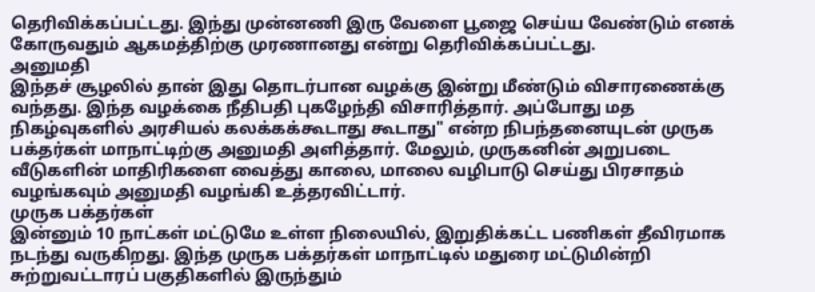தெரிவிக்கப்பட்டது. இந்து முன்னணி இரு வேளை பூஜை செய்ய வேண்டும் எனக் கோருவதும் ஆகமத்திற்கு முரணானது என்று தெரிவிக்கப்பட்டது.
அனுமதி
இந்தச் சூழலில் தான் இது தொடர்பான வழக்கு இன்று மீண்டும் விசாரணைக்கு வந்தது. இந்த வழக்கை நீதிபதி புகழேந்தி விசாரித்தார். அப்போது மத நிகழ்வுகளில் அரசியல் கலக்கக்கூடாது கூடாது" என்ற நிபந்தனையுடன் முருக பக்தர்கள் மாநாட்டிற்கு அனுமதி அளித்தார். மேலும், முருகனின் அறுபடை வீடுகளின் மாதிரிகளை வைத்து காலை, மாலை வழிபாடு செய்து பிரசாதம் வழங்கவும் அனுமதி வழங்கி உத்தரவிட்டார்.
முருக பக்தர்கள்
இன்னும் 10 நாட்கள் மட்டுமே உள்ள நிலையில், இறுதிக்கட்ட பணிகள் தீவிரமாக நடந்து வருகிறது. இந்த முருக பக்தர்கள் மாநாட்டில் மதுரை மட்டுமின்றி சுற்றுவட்டாரப் பகுதிகளில் இருந்தும்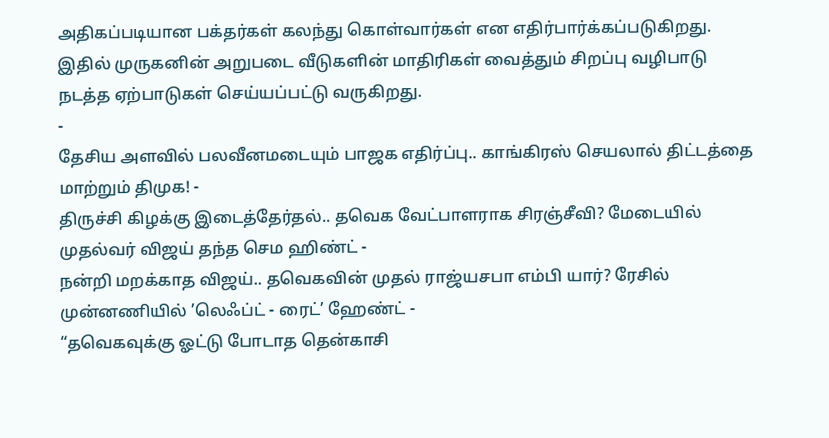அதிகப்படியான பக்தர்கள் கலந்து கொள்வார்கள் என எதிர்பார்க்கப்படுகிறது. இதில் முருகனின் அறுபடை வீடுகளின் மாதிரிகள் வைத்தும் சிறப்பு வழிபாடு நடத்த ஏற்பாடுகள் செய்யப்பட்டு வருகிறது.
-
தேசிய அளவில் பலவீனமடையும் பாஜக எதிர்ப்பு.. காங்கிரஸ் செயலால் திட்டத்தை மாற்றும் திமுக! -
திருச்சி கிழக்கு இடைத்தேர்தல்.. தவெக வேட்பாளராக சிரஞ்சீவி? மேடையில் முதல்வர் விஜய் தந்த செம ஹிண்ட் -
நன்றி மறக்காத விஜய்.. தவெகவின் முதல் ராஜ்யசபா எம்பி யார்? ரேசில் முன்னணியில் ’லெஃப்ட் - ரைட்’ ஹேண்ட் -
“தவெகவுக்கு ஓட்டு போடாத தென்காசி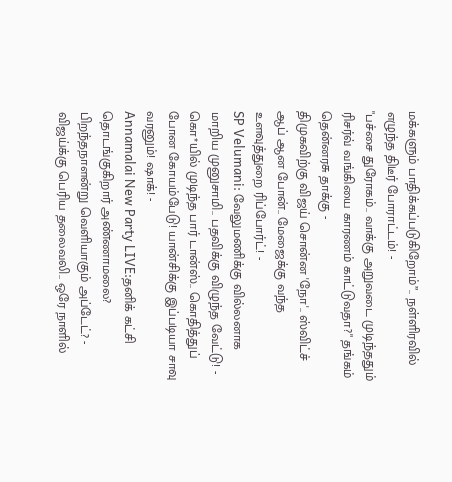மக்களும் பாதிக்கப்படுகிறோம்”.. நள்ளிரவில் எழுந்த திடீர் போராட்டம்! -
"பச்சை துரோகம்.. வாக்கு அறுவடை முடிந்ததும் ரிசர்வ் வங்கியை காரணம் காட்டுவதா?" தங்கம் தென்னரசு தாக்கு -
திமுகவிற்கு விஜய் சொன்ன 'நோ'.. ஸ்விட்ச் ஆப் ஆன போன்.. மேஜைக்கு வந்த உளவுத்துறை ரிப்போர்ட்! -
SP Velumani: வேலுமணிக்கு வில்லனாக மாறிய முனுசாமி.. பதவிக்கு விழுந்த வேட்டு! -
கொ*யில் முடிந்த பார் டான்ஸ்.. கொதித்துப் போன கோயம்பேடு! யான்சிக்கு இப்படியா சாவு வரனும்! ஷாக்! -
Annamalai New Party LIVE:தனிக் கட்சி தொடங்குகிறார் அண்ணாமலை? பிறந்தநாளன்று வெளியாகும் அப்டேட்? -
விஜய்க்கு பெரிய தலைவலி.. ஒரே நாளில்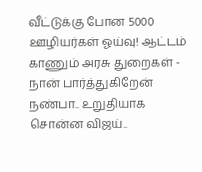வீட்டுக்கு போன 5000 ஊழியர்கள் ஓய்வு! ஆட்டம் காணும் அரசு துறைகள் -
நான் பார்த்துகிறேன் நண்பா.. உறுதியாக சொன்ன விஜய்..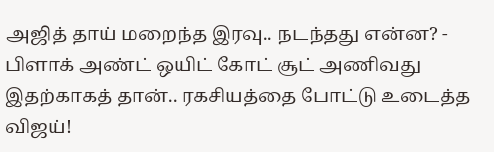அஜித் தாய் மறைந்த இரவு.. நடந்தது என்ன? -
பிளாக் அண்ட் ஒயிட் கோட் சூட் அணிவது இதற்காகத் தான்.. ரகசியத்தை போட்டு உடைத்த விஜய்!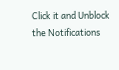Click it and Unblock the Notifications